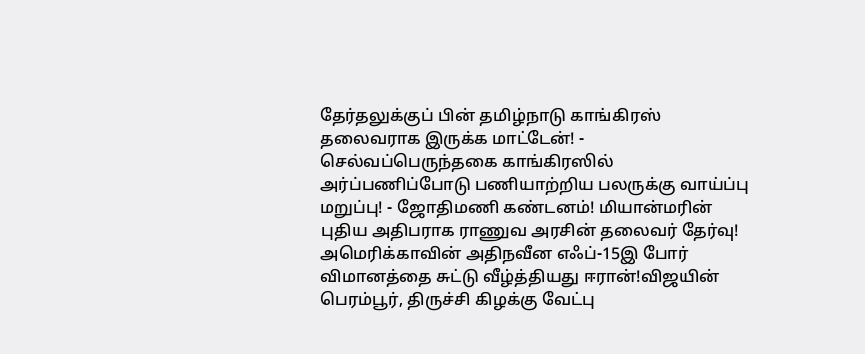தேர்தலுக்குப் பின் தமிழ்நாடு காங்கிரஸ் தலைவராக இருக்க மாட்டேன்! - செல்வப்பெருந்தகை காங்கிரஸில் அர்ப்பணிப்போடு பணியாற்றிய பலருக்கு வாய்ப்பு மறுப்பு! - ஜோதிமணி கண்டனம்! மியான்மரின் புதிய அதிபராக ராணுவ அரசின் தலைவர் தேர்வு! அமெரிக்காவின் அதிநவீன எஃப்-15இ போர் விமானத்தை சுட்டு வீழ்த்தியது ஈரான்!விஜயின் பெரம்பூர், திருச்சி கிழக்கு வேட்பு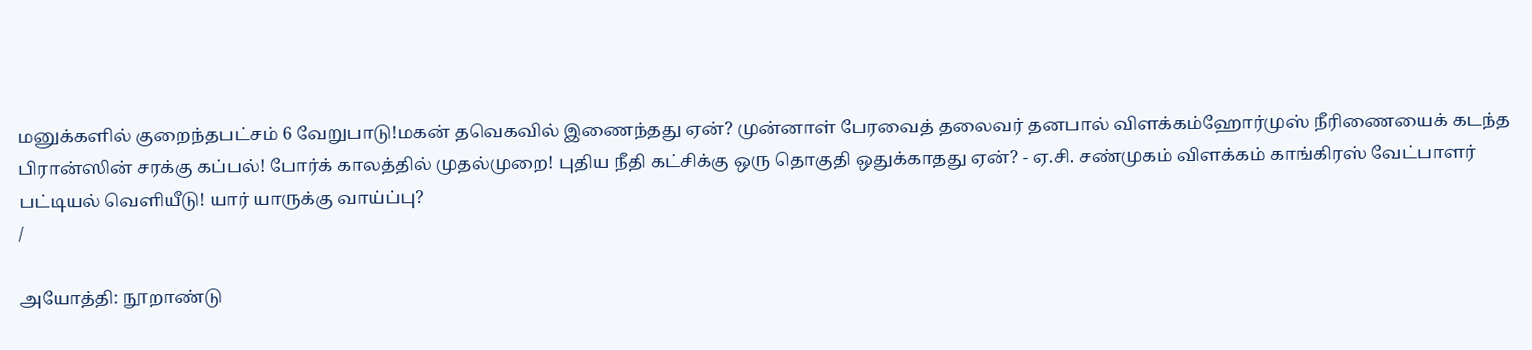மனுக்களில் குறைந்தபட்சம் 6 வேறுபாடு!மகன் தவெகவில் இணைந்தது ஏன்? முன்னாள் பேரவைத் தலைவர் தனபால் விளக்கம்ஹோர்முஸ் நீரிணையைக் கடந்த பிரான்ஸின் சரக்கு கப்பல்! போர்க் காலத்தில் முதல்முறை! புதிய நீதி கட்சிக்கு ஒரு தொகுதி ஒதுக்காதது ஏன்? - ஏ.சி. சண்முகம் விளக்கம் காங்கிரஸ் வேட்பாளர் பட்டியல் வெளியீடு! யார் யாருக்கு வாய்ப்பு?
/

அயோத்தி: நூறாண்டு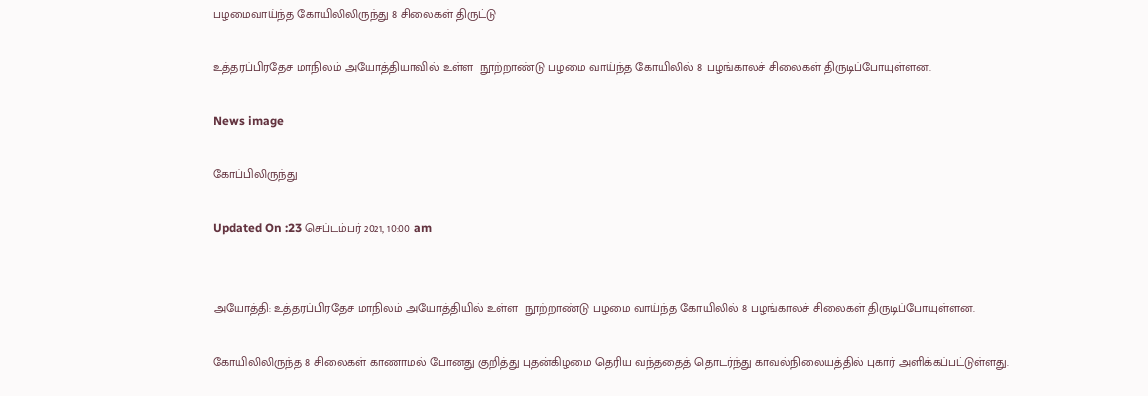பழமைவாய்ந்த கோயிலிலிருந்து 8 சிலைகள் திருட்டு

உத்தரப்பிரதேச மாநிலம் அயோத்தியாவில் உள்ள  நூற்றாண்டு பழமை வாய்ந்த கோயிலில் 8 பழங்காலச் சிலைகள் திருடிப்போயுள்ளன.

News image

கோப்பிலிருந்து

Updated On :23 செப்டம்பர் 2021, 10:00 am


அயோத்தி: உத்தரப்பிரதேச மாநிலம் அயோத்தியில் உள்ள  நூற்றாண்டு பழமை வாய்ந்த கோயிலில் 8 பழங்காலச் சிலைகள் திருடிப்போயுள்ளன.

கோயிலிலிருந்த 8 சிலைகள் காணாமல் போனது குறித்து புதன்கிழமை தெரிய வந்ததைத் தொடர்ந்து காவல்நிலையத்தில் புகார் அளிக்கப்பட்டுள்ளது.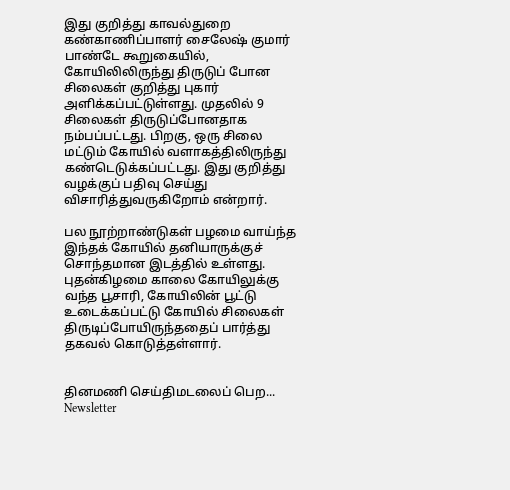இது குறித்து காவல்துறை கண்காணிப்பாளர் சைலேஷ் குமார் பாண்டே கூறுகையில், கோயிலிலிருந்து திருடுப் போன சிலைகள் குறித்து புகார் அளிக்கப்பட்டுள்ளது. முதலில் 9 சிலைகள் திருடுப்போனதாக நம்பப்பட்டது. பிறகு, ஒரு சிலை மட்டும் கோயில் வளாகத்திலிருந்து கண்டெடுக்கப்பட்டது. இது குறித்து வழக்குப் பதிவு செய்து விசாரித்துவருகிறோம் என்றார்.

பல நூற்றாண்டுகள் பழமை வாய்ந்த இந்தக் கோயில் தனியாருக்குச் சொந்தமான இடத்தில் உள்ளது. புதன்கிழமை காலை கோயிலுக்கு வந்த பூசாரி, கோயிலின் பூட்டு உடைக்கப்பட்டு கோயில் சிலைகள் திருடிப்போயிருந்ததைப் பார்த்து தகவல் கொடுத்தள்ளார்.


தினமணி செய்திமடலைப் பெற... Newsletter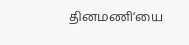தினமணி'யை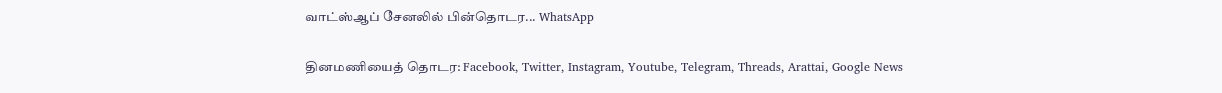வாட்ஸ்ஆப் சேனலில் பின்தொடர... WhatsApp

தினமணியைத் தொடர: Facebook, Twitter, Instagram, Youtube, Telegram, Threads, Arattai, Google News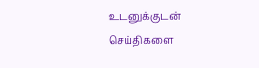உடனுக்குடன் செய்திகளை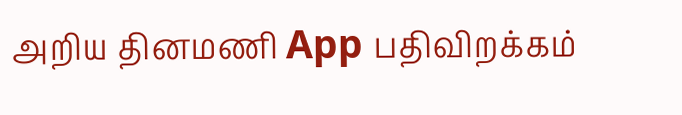அறிய தினமணி App பதிவிறக்கம்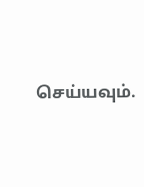செய்யவும்.